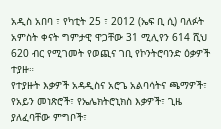አዲስ አበባ ፣ የካቲት 25 ፣ 2012 (ኤፍ ቢ ሲ) ባለፉት አምስት ቀናት ግምታዊ ዋጋቸው 31 ሚሊየን 614 ሺህ 620 ብር የሚገመት የወጪና ገቢ የኮንትሮባንድ ዕቃዎች ተያዙ።
የተያዙት እቃዎች አዳዲስና አሮጌ አልባሳትና ጫማዎች፣ የአይን መነጽሮች፣ የኤሌክትሮኒክስ እቃዎች፣ ጊዜ ያለፈባቸው ምግቦች፣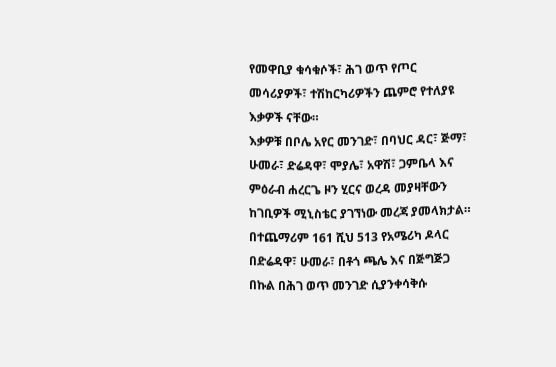የመዋቢያ ቁሳቁሶች፣ ሕገ ወጥ የጦር መሳሪያዎች፣ ተሽከርካሪዎችን ጨምሮ የተለያዩ እቃዎች ናቸው።
እቃዎቹ በቦሌ አየር መንገድ፣ በባህር ዳር፣ ጅማ፣ ሁመራ፣ ድሬዳዋ፣ ሞያሌ፣ አዋሽ፣ ጋምቤላ እና ምዕራብ ሐረርጌ ዞን ሂርና ወረዳ መያዛቸውን ከገቢዎች ሚኒስቴር ያገኘነው መረጃ ያመላክታል።
በተጨማሪም 161 ሺህ 513 የአሜሪካ ዶላር በድሬዳዋ፣ ሁመራ፣ በቶጎ ጫሌ እና በጅግጅጋ በኩል በሕገ ወጥ መንገድ ሲያንቀሳቅሱ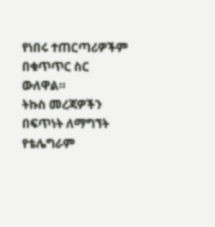የነበሩ ተጠርጣሪዎችም በቁጥጥር ስር ውለዋል።
ትኩስ መረጃዎችን በፍጥነት ለማግኘት የቴሌግራም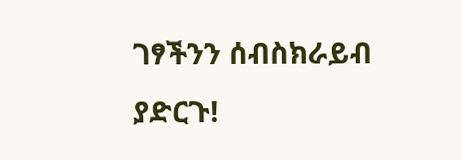ገፃችንን ሰብስክራይብ ያድርጉ!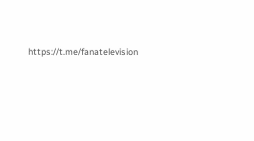https://t.me/fanatelevision